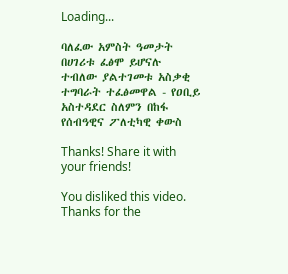Loading...

ባለፈው አምስት ዓመታት በሀገሪቱ ፈፅሞ ይሆናሉ ተብለው ያልተገመቱ አስቃቂ ተግባራት ተፈፅመዋል - የዐቢይ አስተዳደር ስለምን በከፋ የሰብዓዊና ፖለቲካዊ ቀውስ

Thanks! Share it with your friends!

You disliked this video. Thanks for the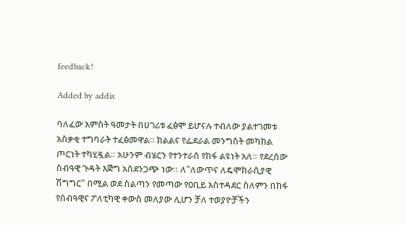feedback!

Added by addis

ባለፈው አምስት ዓመታት በሀገሪቱ ፈፅሞ ይሆናሉ ተብለው ያልተገመቱ አስቃቂ ተግባራት ተፈፅመዋል። ክልልና የፌደራል መንግስት መካከል ጦርነት ተካሂዷል። አሁንም ብሄርን የተንተራሰ የከፋ ልዩነት አለ። የደረሰው ስብዓዊ ጉዳት እጅግ አስደንጋጭ ነው። ለ"ለውጥና ለዴሞክራሲያዊ ሽግግር" በሚል ወደ ስልጣን የመጣው የዐቢይ አስተዳደር ስለምን በከፋ የሰብዓዊና ፖለቲካዊ ቀውስ መለያው ሊሆን ቻለ ተወያዮቻችን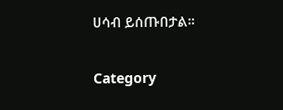ሀሳብ ይሰጡበታል።

Category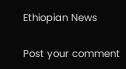Ethiopian News

Post your comment